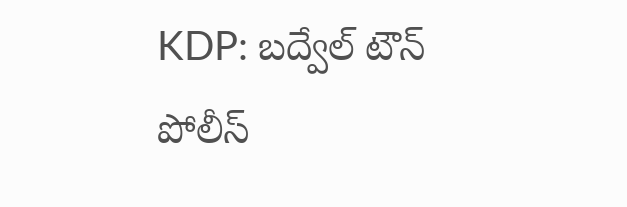KDP: బద్వేల్ టౌన్ పోలీస్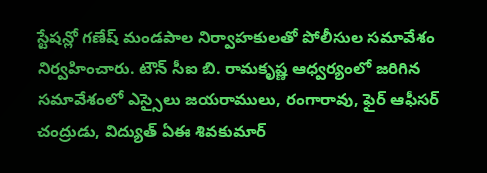స్టేషన్లో గణేష్ మండపాల నిర్వాహకులతో పోలీసుల సమావేశం నిర్వహించారు. టౌన్ సీఐ బి. రామకృష్ణ ఆధ్వర్యంలో జరిగిన సమావేశంలో ఎస్సైలు జయరాములు, రంగారావు, ఫైర్ ఆఫీసర్ చంద్రుడు, విద్యుత్ ఏఈ శివకుమార్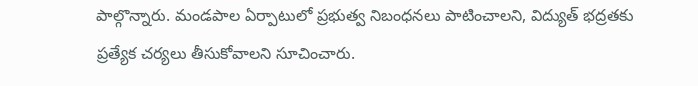పాల్గొన్నారు. మండపాల ఏర్పాటులో ప్రభుత్వ నిబంధనలు పాటించాలని, విద్యుత్ భద్రతకు ప్రత్యేక చర్యలు తీసుకోవాలని సూచించారు.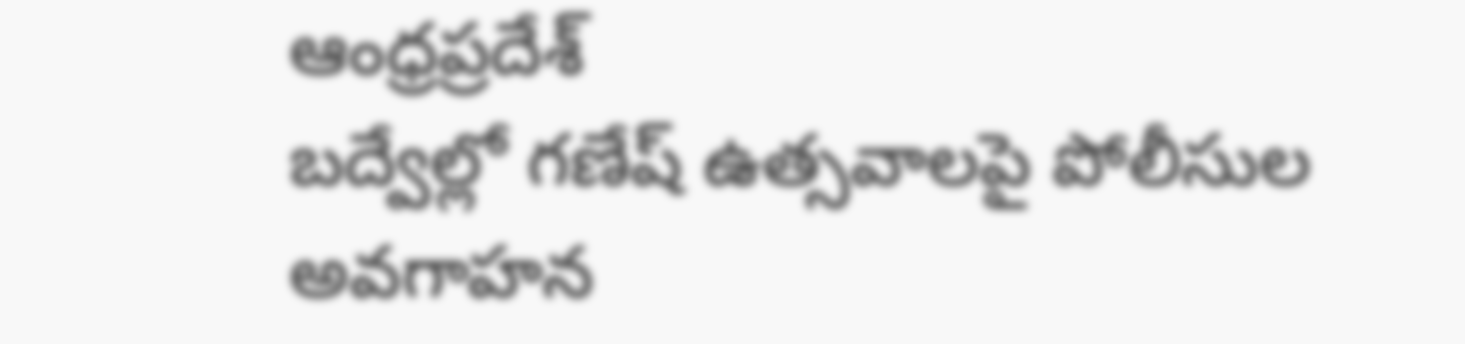ఆంధ్రప్రదేశ్
బద్వేల్లో గణేష్ ఉత్సవాలపై పోలీసుల అవగాహన